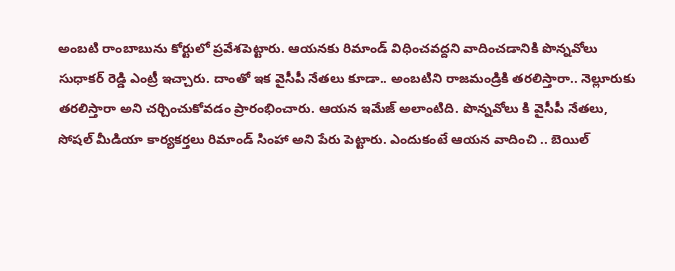అంబటి రాంబాబును కోర్టులో ప్రవేశపెట్టారు. ఆయనకు రిమాండ్ విధించవద్దని వాదించడానికి పొన్నవోలు సుధాకర్ రెడ్డి ఎంట్రీ ఇచ్చారు. దాంతో ఇక వైసీపీ నేతలు కూడా.. అంబటిని రాజమండ్రికి తరలిస్తారా.. నెల్లూరుకు తరలిస్తారా అని చర్చించుకోవడం ప్రారంభించారు. ఆయన ఇమేజ్ అలాంటిది. పొన్నవోలు కి వైసీపీ నేతలు, సోషల్ మీడియా కార్యకర్తలు రిమాండ్ సింహా అని పేరు పెట్టారు. ఎందుకంటే ఆయన వాదించి .. బెయిల్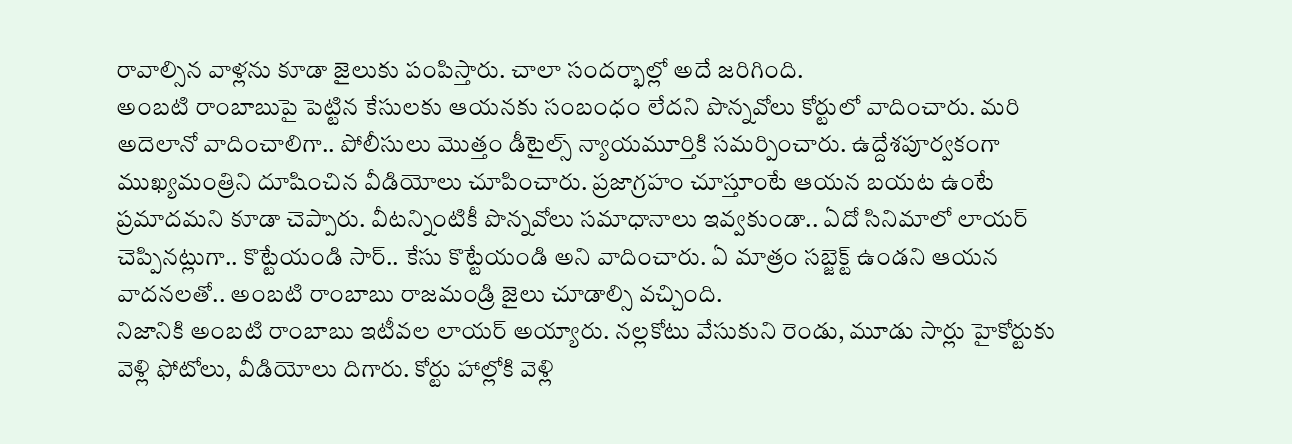రావాల్సిన వాళ్లను కూడా జైలుకు పంపిస్తారు. చాలా సందర్భాల్లో అదే జరిగింది.
అంబటి రాంబాబుపై పెట్టిన కేసులకు ఆయనకు సంబంధం లేదని పొన్నవోలు కోర్టులో వాదించారు. మరి అదెలానో వాదించాలిగా.. పోలీసులు మొత్తం డీటైల్స్ న్యాయమూర్తికి సమర్పించారు. ఉద్దేశపూర్వకంగా ముఖ్యమంత్రిని దూషించిన వీడియోలు చూపించారు. ప్రజాగ్రహం చూస్తూంటే ఆయన బయట ఉంటే ప్రమాదమని కూడా చెప్పారు. వీటన్నింటికీ పొన్నవోలు సమాధానాలు ఇవ్వకుండా.. ఏదో సినిమాలో లాయర్ చెప్పినట్లుగా.. కొట్టేయండి సార్.. కేసు కొట్టేయండి అని వాదించారు. ఏ మాత్రం సబ్జెక్ట్ ఉండని ఆయన వాదనలతో.. అంబటి రాంబాబు రాజమండ్రి జైలు చూడాల్సి వచ్చింది.
నిజానికి అంబటి రాంబాబు ఇటీవల లాయర్ అయ్యారు. నల్లకోటు వేసుకుని రెండు, మూడు సార్లు హైకోర్టుకు వెళ్లి ఫోటోలు, వీడియోలు దిగారు. కోర్టు హాల్లోకి వెళ్లి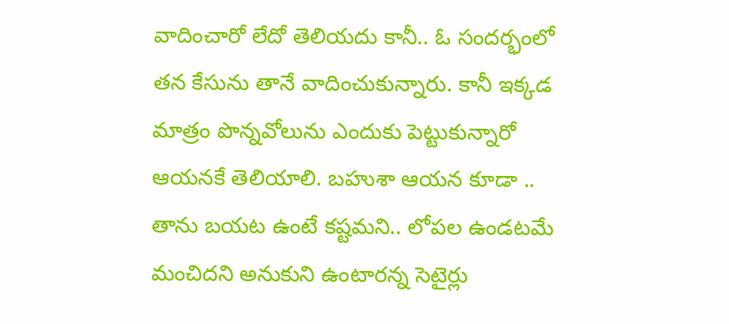వాదించారో లేదో తెలియదు కానీ.. ఓ సందర్భంలో తన కేసును తానే వాదించుకున్నారు. కానీ ఇక్కడ మాత్రం పొన్నవోలును ఎందుకు పెట్టుకున్నారో ఆయనకే తెలియాలి. బహుశా ఆయన కూడా .. తాను బయట ఉంటే కష్టమని.. లోపల ఉండటమే మంచిదని అనుకుని ఉంటారన్న సెటైర్లు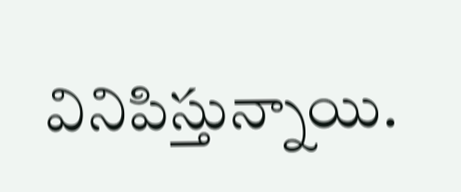వినిపిస్తున్నాయి.